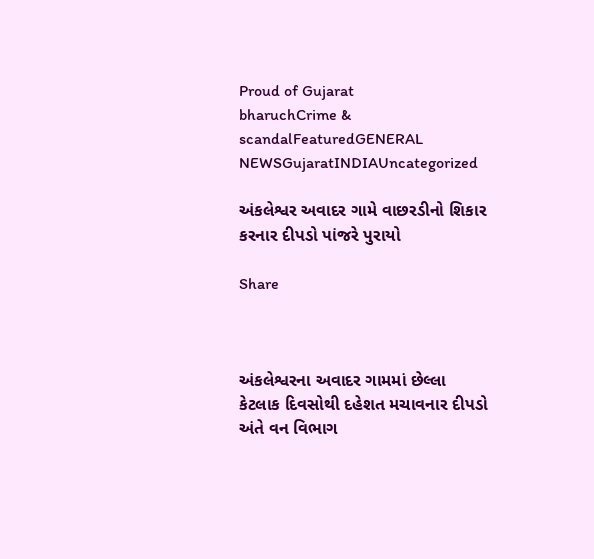Proud of Gujarat
bharuchCrime & scandalFeaturedGENERAL NEWSGujaratINDIAUncategorized

અંકલેશ્વર અવાદર ગામે વાછરડીનો શિકાર કરનાર દીપડો પાંજરે પુરાયો

Share



અંકલેશ્વરના અવાદર ગામમાં છેલ્લા કેટલાક દિવસોથી દહેશત મચાવનાર દીપડો અંતે વન વિભાગ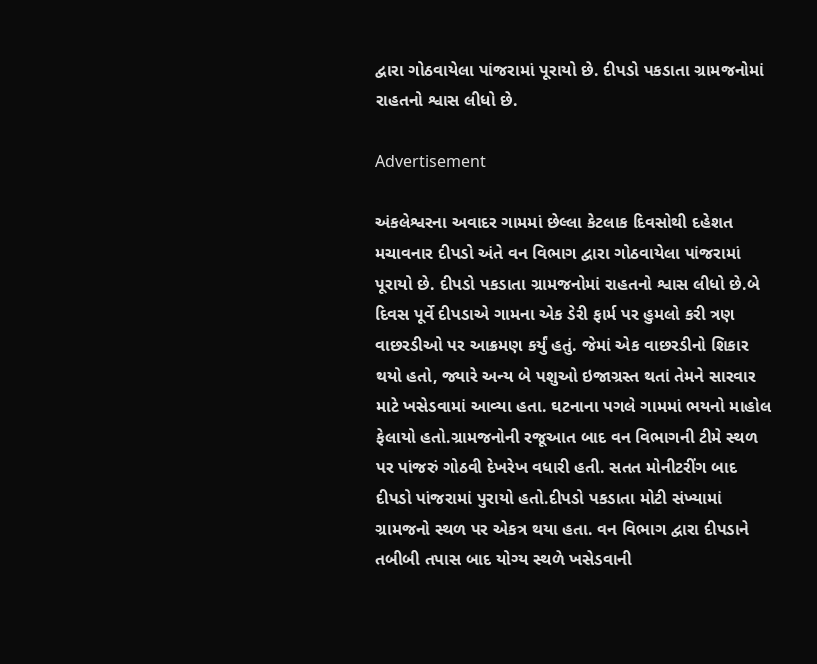દ્વારા ગોઠવાયેલા પાંજરામાં પૂરાયો છે. દીપડો પકડાતા ગ્રામજનોમાં રાહતનો શ્વાસ લીધો છે.

Advertisement

અંકલેશ્વરના અવાદર ગામમાં છેલ્લા કેટલાક દિવસોથી દહેશત મચાવનાર દીપડો અંતે વન વિભાગ દ્વારા ગોઠવાયેલા પાંજરામાં પૂરાયો છે. દીપડો પકડાતા ગ્રામજનોમાં રાહતનો શ્વાસ લીધો છે.બે દિવસ પૂર્વે દીપડાએ ગામના એક ડેરી ફાર્મ પર હુમલો કરી ત્રણ વાછરડીઓ પર આક્રમણ કર્યું હતું. જેમાં એક વાછરડીનો શિકાર થયો હતો, જ્યારે અન્ય બે પશુઓ ઇજાગ્રસ્ત થતાં તેમને સારવાર માટે ખસેડવામાં આવ્યા હતા. ઘટનાના પગલે ગામમાં ભયનો માહોલ ફેલાયો હતો.ગ્રામજનોની રજૂઆત બાદ વન વિભાગની ટીમે સ્થળ પર પાંજરું ગોઠવી દેખરેખ વધારી હતી. સતત મોનીટરીંગ બાદ દીપડો પાંજરામાં પુરાયો હતો.દીપડો પકડાતા મોટી સંખ્યામાં ગ્રામજનો સ્થળ પર એકત્ર થયા હતા. વન વિભાગ દ્વારા દીપડાને તબીબી તપાસ બાદ યોગ્ય સ્થળે ખસેડવાની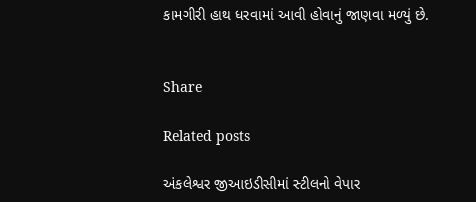કામગીરી હાથ ધરવામાં આવી હોવાનું જાણવા મળ્યું છે.


Share

Related posts

અંકલેશ્વર જીઆઇડીસીમાં સ્ટીલનો વેપાર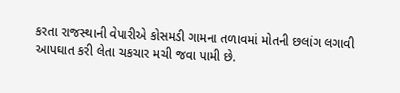કરતા રાજસ્થાની વેપારીએ કોસમડી ગામના તળાવમાં મોતની છલાંગ લગાવી આપઘાત કરી લેતા ચકચાર મચી જવા પામી છે.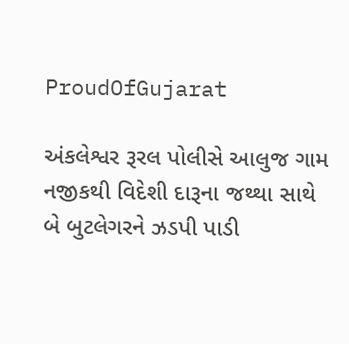ProudOfGujarat

અંકલેશ્વર રૂરલ પોલીસે આલુજ ગામ નજીકથી વિદેશી દારૂના જથ્થા સાથે બે બુટલેગરને ઝડપી પાડી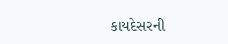કાયદેસરની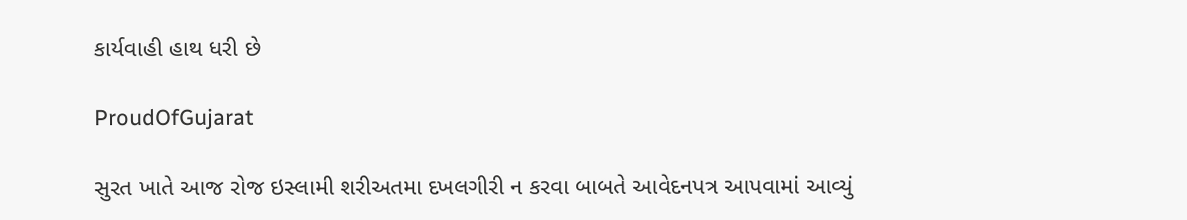કાર્યવાહી હાથ ધરી છે

ProudOfGujarat

સુરત ખાતે આજ રોજ ઇસ્લામી શરીઅતમા દખલગીરી ન કરવા બાબતે આવેદનપત્ર આપવામાં આવ્યું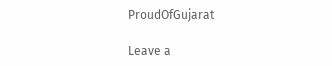ProudOfGujarat

Leave a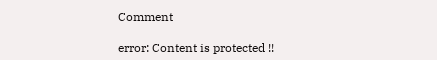Comment

error: Content is protected !!